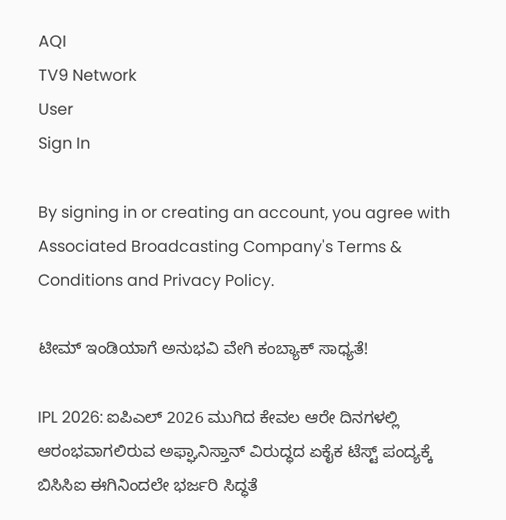AQI
TV9 Network
User
Sign In

By signing in or creating an account, you agree with Associated Broadcasting Company's Terms & Conditions and Privacy Policy.

ಟೀಮ್ ಇಂಡಿಯಾಗೆ ಅನುಭವಿ ವೇಗಿ ಕಂಬ್ಯಾಕ್ ಸಾಧ್ಯತೆ!

IPL 2026: ಐಪಿಎಲ್ 2026 ಮುಗಿದ ಕೇವಲ ಆರೇ ದಿನಗಳಲ್ಲಿ ಆರಂಭವಾಗಲಿರುವ ಅಫ್ಘಾನಿಸ್ತಾನ್ ವಿರುದ್ಧದ ಏಕೈಕ ಟೆಸ್ಟ್ ಪಂದ್ಯಕ್ಕೆ ಬಿಸಿಸಿಐ ಈಗಿನಿಂದಲೇ ಭರ್ಜರಿ ಸಿದ್ಧತೆ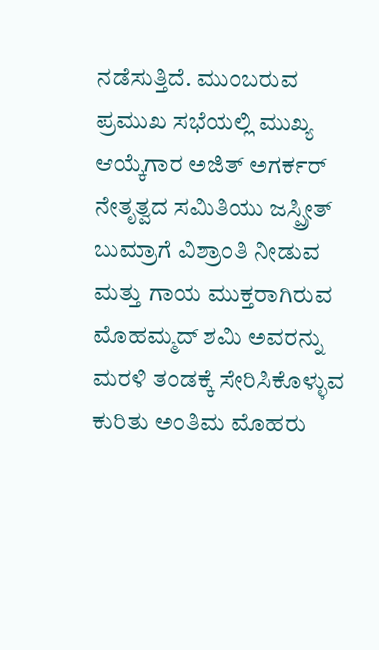ನಡೆಸುತ್ತಿದೆ. ಮುಂಬರುವ ಪ್ರಮುಖ ಸಭೆಯಲ್ಲಿ ಮುಖ್ಯ ಆಯ್ಕೆಗಾರ ಅಜಿತ್ ಅಗರ್ಕರ್ ನೇತೃತ್ವದ ಸಮಿತಿಯು ಜಸ್ಪ್ರೀತ್ ಬುಮ್ರಾಗೆ ವಿಶ್ರಾಂತಿ ನೀಡುವ ಮತ್ತು ಗಾಯ ಮುಕ್ತರಾಗಿರುವ ಮೊಹಮ್ಮದ್ ಶಮಿ ಅವರನ್ನು ಮರಳಿ ತಂಡಕ್ಕೆ ಸೇರಿಸಿಕೊಳ್ಳುವ ಕುರಿತು ಅಂತಿಮ ಮೊಹರು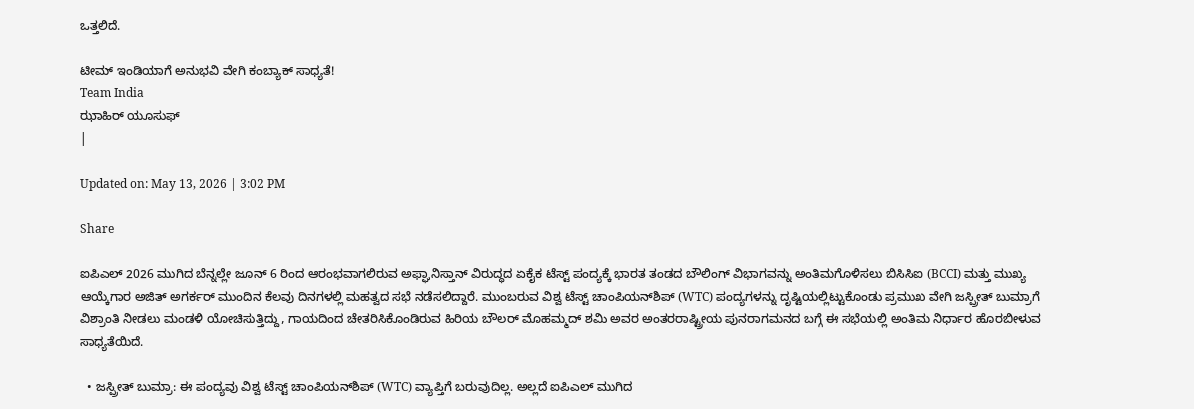ಒತ್ತಲಿದೆ.

ಟೀಮ್ ಇಂಡಿಯಾಗೆ ಅನುಭವಿ ವೇಗಿ ಕಂಬ್ಯಾಕ್ ಸಾಧ್ಯತೆ!
Team India
ಝಾಹಿರ್ ಯೂಸುಫ್
|

Updated on: May 13, 2026 | 3:02 PM

Share

ಐಪಿಎಲ್ 2026 ಮುಗಿದ ಬೆನ್ನಲ್ಲೇ ಜೂನ್ 6 ರಿಂದ ಆರಂಭವಾಗಲಿರುವ ಅಫ್ಘಾನಿಸ್ತಾನ್ ವಿರುದ್ಧದ ಏಕೈಕ ಟೆಸ್ಟ್ ಪಂದ್ಯಕ್ಕೆ ಭಾರತ ತಂಡದ ಬೌಲಿಂಗ್ ವಿಭಾಗವನ್ನು ಅಂತಿಮಗೊಳಿಸಲು ಬಿಸಿಸಿಐ (BCCI) ಮತ್ತು ಮುಖ್ಯ ಆಯ್ಕೆಗಾರ ಅಜಿತ್ ಅಗರ್ಕರ್ ಮುಂದಿನ ಕೆಲವು ದಿನಗಳಲ್ಲಿ ಮಹತ್ವದ ಸಭೆ ನಡೆಸಲಿದ್ದಾರೆ. ಮುಂಬರುವ ವಿಶ್ವ ಟೆಸ್ಟ್ ಚಾಂಪಿಯನ್‌ಶಿಪ್ (WTC) ಪಂದ್ಯಗಳನ್ನು ದೃಷ್ಟಿಯಲ್ಲಿಟ್ಟುಕೊಂಡು ಪ್ರಮುಖ ವೇಗಿ ಜಸ್ಪ್ರೀತ್ ಬುಮ್ರಾಗೆ ವಿಶ್ರಾಂತಿ ನೀಡಲು ಮಂಡಳಿ ಯೋಚಿಸುತ್ತಿದ್ದು, ಗಾಯದಿಂದ ಚೇತರಿಸಿಕೊಂಡಿರುವ ಹಿರಿಯ ಬೌಲರ್ ಮೊಹಮ್ಮದ್ ಶಮಿ ಅವರ ಅಂತರರಾಷ್ಟ್ರೀಯ ಪುನರಾಗಮನದ ಬಗ್ಗೆ ಈ ಸಭೆಯಲ್ಲಿ ಅಂತಿಮ ನಿರ್ಧಾರ ಹೊರಬೀಳುವ ಸಾಧ್ಯತೆಯಿದೆ.

  • ಜಸ್ಪ್ರೀತ್ ಬುಮ್ರಾ: ಈ ಪಂದ್ಯವು ವಿಶ್ವ ಟೆಸ್ಟ್ ಚಾಂಪಿಯನ್‌ಶಿಪ್ (WTC) ವ್ಯಾಪ್ತಿಗೆ ಬರುವುದಿಲ್ಲ. ಅಲ್ಲದೆ ಐಪಿಎಲ್ ಮುಗಿದ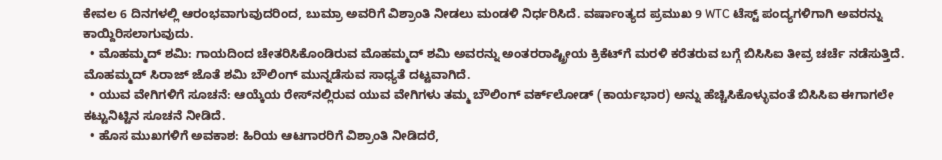ಕೇವಲ 6 ದಿನಗಳಲ್ಲಿ ಆರಂಭವಾಗುವುದರಿಂದ, ಬುಮ್ರಾ ಅವರಿಗೆ ವಿಶ್ರಾಂತಿ ನೀಡಲು ಮಂಡಳಿ ನಿರ್ಧರಿಸಿದೆ. ವರ್ಷಾಂತ್ಯದ ಪ್ರಮುಖ 9 WTC ಟೆಸ್ಟ್ ಪಂದ್ಯಗಳಿಗಾಗಿ ಅವರನ್ನು ಕಾಯ್ದಿರಿಸಲಾಗುವುದು.
  • ಮೊಹಮ್ಮದ್ ಶಮಿ: ಗಾಯದಿಂದ ಚೇತರಿಸಿಕೊಂಡಿರುವ ಮೊಹಮ್ಮದ್ ಶಮಿ ಅವರನ್ನು ಅಂತರರಾಷ್ಟ್ರೀಯ ಕ್ರಿಕೆಟ್‌ಗೆ ಮರಳಿ ಕರೆತರುವ ಬಗ್ಗೆ ಬಿಸಿಸಿಐ ತೀವ್ರ ಚರ್ಚೆ ನಡೆಸುತ್ತಿದೆ. ಮೊಹಮ್ಮದ್ ಸಿರಾಜ್ ಜೊತೆ ಶಮಿ ಬೌಲಿಂಗ್ ಮುನ್ನಡೆಸುವ ಸಾಧ್ಯತೆ ದಟ್ಟವಾಗಿದೆ.
  • ಯುವ ವೇಗಿಗಳಿಗೆ ಸೂಚನೆ: ಆಯ್ಕೆಯ ರೇಸ್‌ನಲ್ಲಿರುವ ಯುವ ವೇಗಿಗಳು ತಮ್ಮ ಬೌಲಿಂಗ್ ವರ್ಕ್‌ಲೋಡ್ (ಕಾರ್ಯಭಾರ) ಅನ್ನು ಹೆಚ್ಚಿಸಿಕೊಳ್ಳುವಂತೆ ಬಿಸಿಸಿಐ ಈಗಾಗಲೇ ಕಟ್ಟುನಿಟ್ಟಿನ ಸೂಚನೆ ನೀಡಿದೆ.
  • ಹೊಸ ಮುಖಗಳಿಗೆ ಅವಕಾಶ: ಹಿರಿಯ ಆಟಗಾರರಿಗೆ ವಿಶ್ರಾಂತಿ ನೀಡಿದರೆ,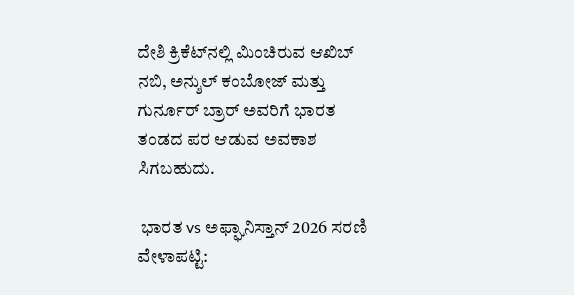ದೇಶಿ ಕ್ರಿಕೆಟ್‌ನಲ್ಲಿ ಮಿಂಚಿರುವ ಆಖಿಬ್ ನಬಿ, ಅನ್ಶುಲ್ ಕಂಬೋಜ್ ಮತ್ತು ಗುರ್ನೂರ್ ಬ್ರಾರ್ ಅವರಿಗೆ ಭಾರತ ತಂಡದ ಪರ ಆಡುವ ಅವಕಾಶ ಸಿಗಬಹುದು.

 ಭಾರತ vs ಅಫ್ಘಾನಿಸ್ತಾನ್ 2026 ಸರಣಿ ವೇಳಾಪಟ್ಟಿ: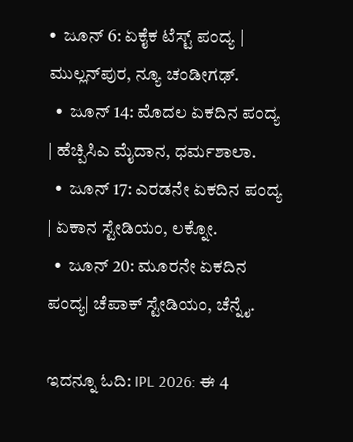•  ಜೂನ್ 6: ಏಕೈಕ ಟೆಸ್ಟ್ ಪಂದ್ಯ | ಮುಲ್ಲನ್‌ಪುರ, ನ್ಯೂ ಚಂಡೀಗಢ್.
  •  ಜೂನ್ 14: ಮೊದಲ ಏಕದಿನ ಪಂದ್ಯ  | ಹೆಚ್ಪಿಸಿಎ ಮೈದಾನ, ಧರ್ಮಶಾಲಾ.
  •  ಜೂನ್ 17: ಎರಡನೇ ಏಕದಿನ ಪಂದ್ಯ | ಏಕಾನ ಸ್ಟೇಡಿಯಂ, ಲಕ್ನೋ.
  •  ಜೂನ್ 20: ಮೂರನೇ ಏಕದಿನ ಪಂದ್ಯ| ಚೆಪಾಕ್ ಸ್ಟೇಡಿಯಂ, ಚೆನ್ನೈ.

ಇದನ್ನೂ ಓದಿ: IPL 2026: ಈ 4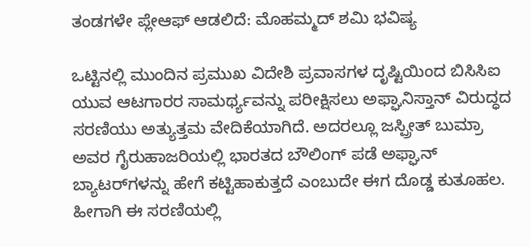ತಂಡಗಳೇ ಪ್ಲೇಆಫ್ ಆಡಲಿದೆ: ಮೊಹಮ್ಮದ್ ಶಮಿ ಭವಿಷ್ಯ

ಒಟ್ಟಿನಲ್ಲಿ ಮುಂದಿನ ಪ್ರಮುಖ ವಿದೇಶಿ ಪ್ರವಾಸಗಳ ದೃಷ್ಟಿಯಿಂದ ಬಿಸಿಸಿಐ ಯುವ ಆಟಗಾರರ ಸಾಮರ್ಥ್ಯವನ್ನು ಪರೀಕ್ಷಿಸಲು ಅಫ್ಘಾನಿಸ್ತಾನ್ ವಿರುದ್ಧದ ಸರಣಿಯು ಅತ್ಯುತ್ತಮ ವೇದಿಕೆಯಾಗಿದೆ. ಅದರಲ್ಲೂ ಜಸ್ಪ್ರೀತ್ ಬುಮ್ರಾ ಅವರ ಗೈರುಹಾಜರಿಯಲ್ಲಿ ಭಾರತದ ಬೌಲಿಂಗ್ ಪಡೆ ಅಫ್ಘಾನ್ ಬ್ಯಾಟರ್‌ಗಳನ್ನು ಹೇಗೆ ಕಟ್ಟಿಹಾಕುತ್ತದೆ ಎಂಬುದೇ ಈಗ ದೊಡ್ಡ ಕುತೂಹಲ. ಹೀಗಾಗಿ ಈ ಸರಣಿಯಲ್ಲಿ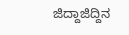ಜಿದ್ದಾಜಿದ್ದಿನ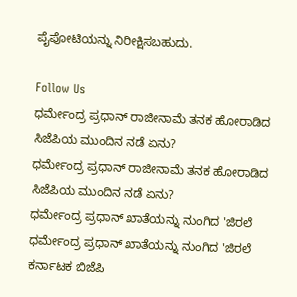ಪೈಪೋಟಿಯನ್ನು ನಿರೀಕ್ಷಿಸಬಹುದು.

Follow Us
ಧರ್ಮೇಂದ್ರ ಪ್ರಧಾನ್ ರಾಜೀನಾಮೆ ತನಕ ಹೋರಾಡಿದ ಸಿಜೆಪಿಯ ಮುಂದಿನ ನಡೆ ಏನು?
ಧರ್ಮೇಂದ್ರ ಪ್ರಧಾನ್ ರಾಜೀನಾಮೆ ತನಕ ಹೋರಾಡಿದ ಸಿಜೆಪಿಯ ಮುಂದಿನ ನಡೆ ಏನು?
ಧರ್ಮೇಂದ್ರ ಪ್ರಧಾನ್ ಖಾತೆಯನ್ನು ನುಂಗಿದ 'ಜಿರಲೆ
ಧರ್ಮೇಂದ್ರ ಪ್ರಧಾನ್ ಖಾತೆಯನ್ನು ನುಂಗಿದ 'ಜಿರಲೆ
ಕರ್ನಾಟಕ ಬಿಜೆಪಿ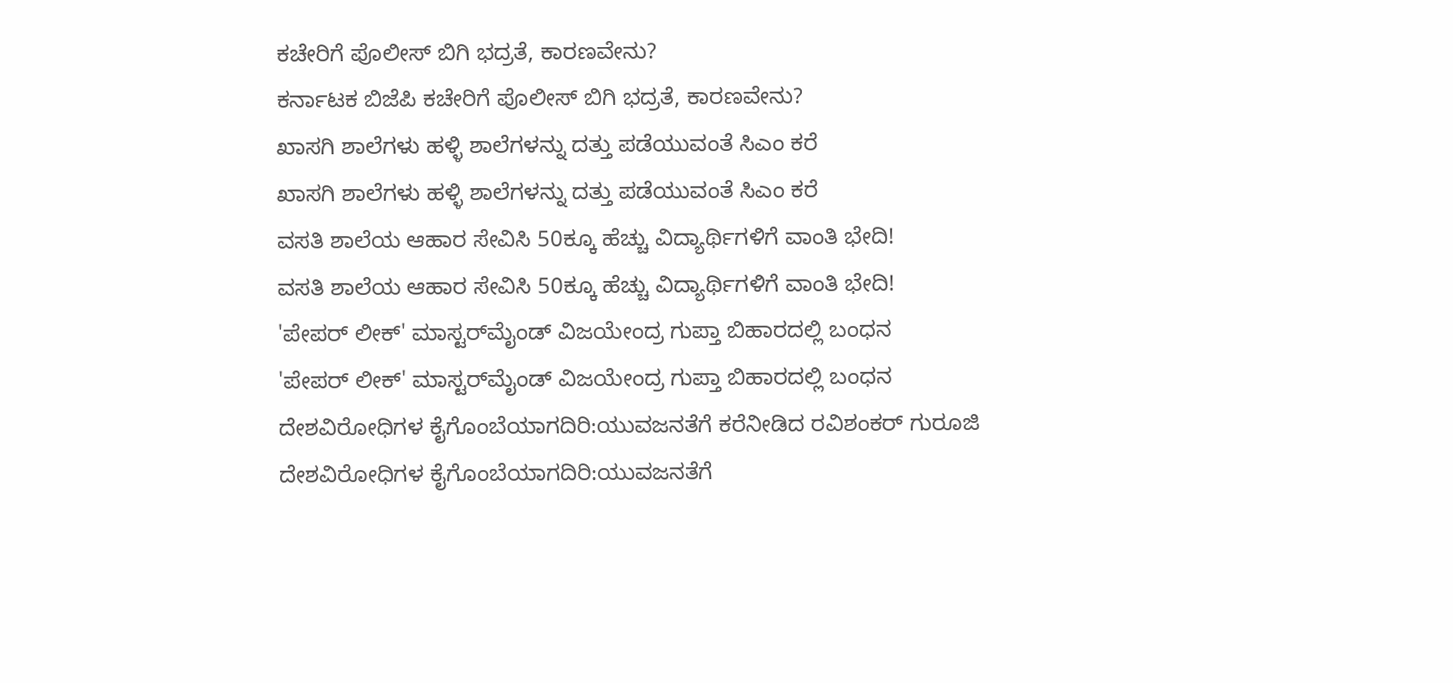ಕಚೇರಿಗೆ ಪೊಲೀಸ್ ಬಿಗಿ ಭದ್ರತೆ, ಕಾರಣವೇನು?
ಕರ್ನಾಟಕ ಬಿಜೆಪಿ ಕಚೇರಿಗೆ ಪೊಲೀಸ್ ಬಿಗಿ ಭದ್ರತೆ, ಕಾರಣವೇನು?
ಖಾಸಗಿ ಶಾಲೆಗಳು ಹಳ್ಳಿ ಶಾಲೆಗಳನ್ನು ದತ್ತು ಪಡೆಯುವಂತೆ ಸಿಎಂ ಕರೆ
ಖಾಸಗಿ ಶಾಲೆಗಳು ಹಳ್ಳಿ ಶಾಲೆಗಳನ್ನು ದತ್ತು ಪಡೆಯುವಂತೆ ಸಿಎಂ ಕರೆ
ವಸತಿ ಶಾಲೆಯ ಆಹಾರ ಸೇವಿಸಿ 50ಕ್ಕೂ ಹೆಚ್ಚು ವಿದ್ಯಾರ್ಥಿಗಳಿಗೆ ವಾಂತಿ ಭೇದಿ!
ವಸತಿ ಶಾಲೆಯ ಆಹಾರ ಸೇವಿಸಿ 50ಕ್ಕೂ ಹೆಚ್ಚು ವಿದ್ಯಾರ್ಥಿಗಳಿಗೆ ವಾಂತಿ ಭೇದಿ!
'ಪೇಪರ್ ಲೀಕ್' ಮಾಸ್ಟರ್‌ಮೈಂಡ್ ವಿಜಯೇಂದ್ರ ಗುಪ್ತಾ ಬಿಹಾರದಲ್ಲಿ ಬಂಧನ
'ಪೇಪರ್ ಲೀಕ್' ಮಾಸ್ಟರ್‌ಮೈಂಡ್ ವಿಜಯೇಂದ್ರ ಗುಪ್ತಾ ಬಿಹಾರದಲ್ಲಿ ಬಂಧನ
ದೇಶವಿರೋಧಿಗಳ ಕೈಗೊಂಬೆಯಾಗದಿರಿ:ಯುವಜನತೆಗೆ ಕರೆನೀಡಿದ ರವಿಶಂಕರ್ ಗುರೂಜಿ
ದೇಶವಿರೋಧಿಗಳ ಕೈಗೊಂಬೆಯಾಗದಿರಿ:ಯುವಜನತೆಗೆ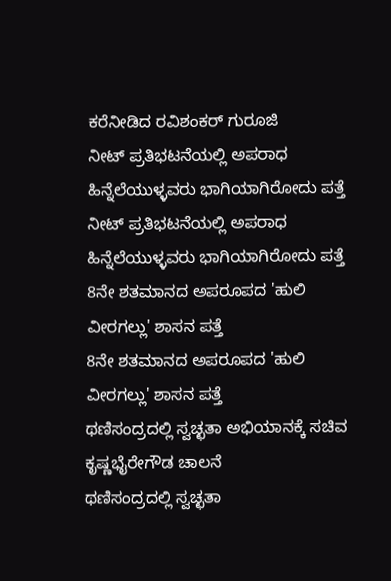ಕರೆನೀಡಿದ ರವಿಶಂಕರ್ ಗುರೂಜಿ
ನೀಟ್ ಪ್ರತಿಭಟನೆಯಲ್ಲಿ ಅಪರಾಧ ಹಿನ್ನೆಲೆಯುಳ್ಳವರು ಭಾಗಿಯಾಗಿರೋದು ಪತ್ತೆ
ನೀಟ್ ಪ್ರತಿಭಟನೆಯಲ್ಲಿ ಅಪರಾಧ ಹಿನ್ನೆಲೆಯುಳ್ಳವರು ಭಾಗಿಯಾಗಿರೋದು ಪತ್ತೆ
8ನೇ ಶತಮಾನದ ಅಪರೂಪದ 'ಹುಲಿ ವೀರಗಲ್ಲು' ಶಾಸನ ಪತ್ತೆ
8ನೇ ಶತಮಾನದ ಅಪರೂಪದ 'ಹುಲಿ ವೀರಗಲ್ಲು' ಶಾಸನ ಪತ್ತೆ
ಥಣಿಸಂದ್ರದಲ್ಲಿ ಸ್ವಚ್ಛತಾ ಅಭಿಯಾನಕ್ಕೆ ಸಚಿವ ಕೃಷ್ಣಭೈರೇಗೌಡ ಚಾಲನೆ
ಥಣಿಸಂದ್ರದಲ್ಲಿ ಸ್ವಚ್ಛತಾ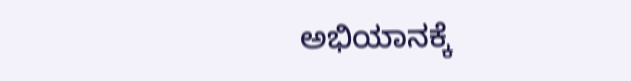ಅಭಿಯಾನಕ್ಕೆ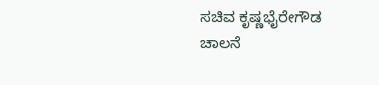ಸಚಿವ ಕೃಷ್ಣಭೈರೇಗೌಡ ಚಾಲನೆ